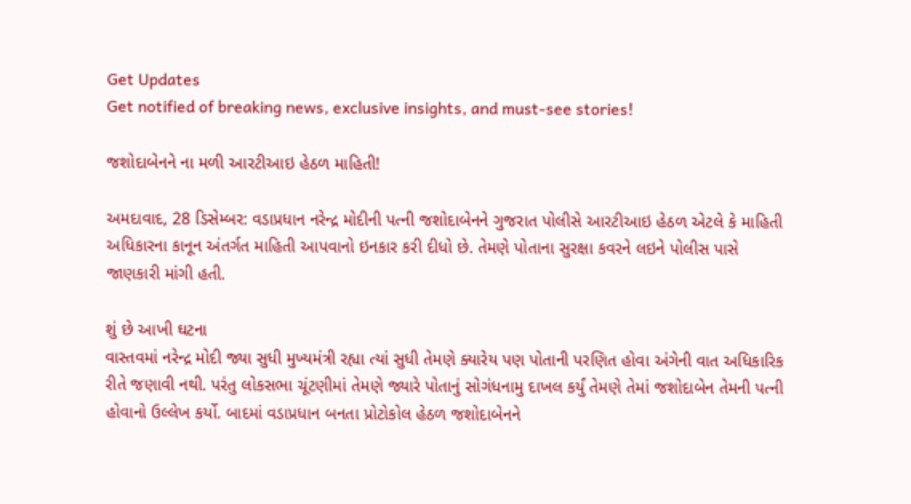Get Updates
Get notified of breaking news, exclusive insights, and must-see stories!

જશોદાબેનને ના મળી આરટીઆઇ હેઠળ માહિતી!

અમદાવાદ, 28 ડિસેમ્બર: વડાપ્રધાન નરેન્દ્ર મોદીની પત્ની જશોદાબેનને ગુજરાત પોલીસે આરટીઆઇ હેઠળ એટલે કે માહિતી અધિકારના કાનૂન અંતર્ગત માહિતી આપવાનો ઇનકાર કરી દીધો છે. તેમણે પોતાના સુરક્ષા કવરને લઇને પોલીસ પાસે જાણકારી માંગી હતી.

શું છે આખી ઘટના
વાસ્તવમાં નરેન્દ્ર મોદી જ્યા સુધી મુખ્યમંત્રી રહ્યા ત્યાં સુધી તેમણે ક્યારેય પણ પોતાની પરણિત હોવા અંગેની વાત અધિકારિક રીતે જણાવી નથી. પરંતુ લોકસભા ચૂંટણીમાં તેમણે જ્યારે પોતાનું સોગંધનામુ દાખલ કર્યું તેમણે તેમાં જશોદાબેન તેમની પત્ની હોવાનો ઉલ્લેખ કર્યો. બાદમાં વડાપ્રધાન બનતા પ્રોટોકોલ હેઠળ જશોદાબેનને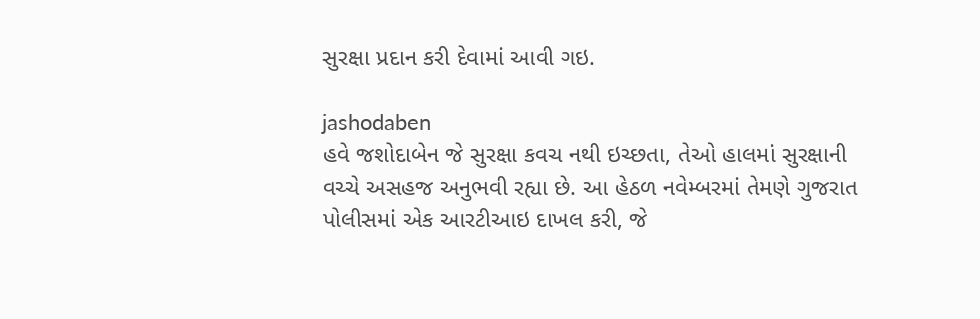સુરક્ષા પ્રદાન કરી દેવામાં આવી ગઇ.

jashodaben
હવે જશોદાબેન જે સુરક્ષા કવચ નથી ઇચ્છતા, તેઓ હાલમાં સુરક્ષાની વચ્ચે અસહજ અનુભવી રહ્યા છે. આ હેઠળ નવેમ્બરમાં તેમણે ગુજરાત પોલીસમાં એક આરટીઆઇ દાખલ કરી, જે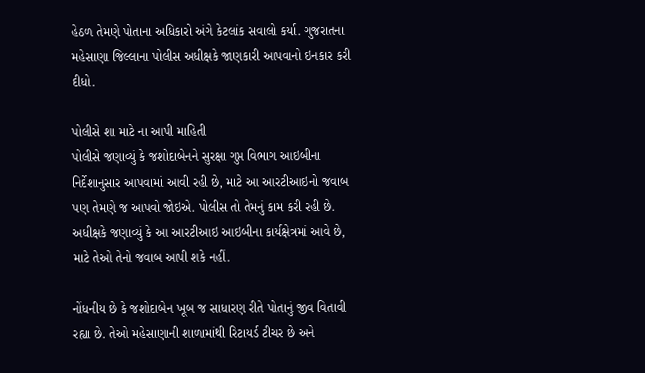હેઠળ તેમણે પોતાના અધિકારો અંગે કેટલાંક સવાલો કર્યા. ગુજરાતના મહેસાણા જિલ્લાના પોલીસ અધીક્ષકે જાણકારી આપવાનો ઇનકાર કરી દીધો.

પોલીસે શા માટે ના આપી માહિતી
પોલીસે જણાવ્યું કે જશોદાબેનને સુરક્ષા ગુપ્ત વિભાગ આઇબીના નિર્દેશાનુસાર આપવામાં આવી રહી છે, માટે આ આરટીઆઇનો જવાબ પણ તેમણે જ આપવો જોઇએ. પોલીસ તો તેમનું કામ કરી રહી છે. અધીક્ષકે જણાવ્યું કે આ આરટીઆઇ આઇબીના કાર્યક્ષેત્રમાં આવે છે, માટે તેઓ તેનો જવાબ આપી શકે નહીં.

નોંધનીય છે કે જશોદાબેન ખૂબ જ સાધારણ રીતે પોતાનું જીવ વિતાવી રહ્યા છે. તેઓ મહેસાણાની શાળામાંથી રિટાયર્ડ ટીચર છે અને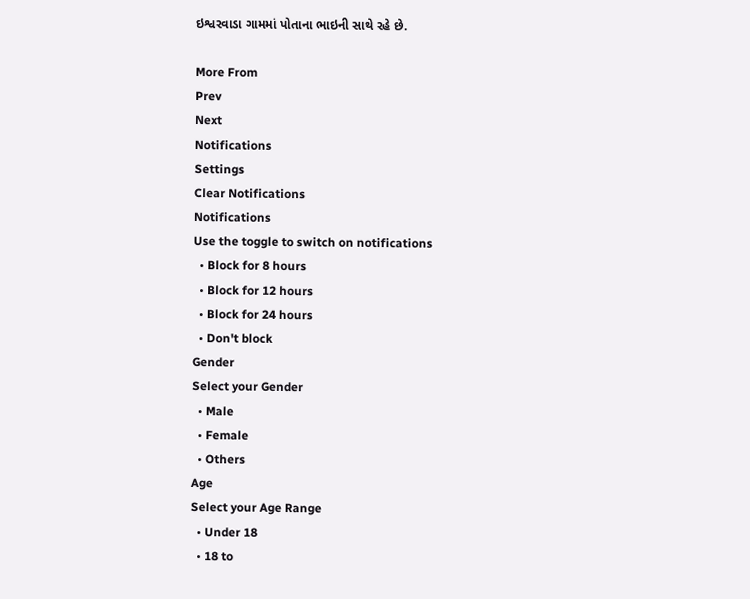ઇશ્વરવાડા ગામમાં પોતાના ભાઇની સાથે રહે છે.

More From
Prev
Next
Notifications
Settings
Clear Notifications
Notifications
Use the toggle to switch on notifications
  • Block for 8 hours
  • Block for 12 hours
  • Block for 24 hours
  • Don't block
Gender
Select your Gender
  • Male
  • Female
  • Others
Age
Select your Age Range
  • Under 18
  • 18 to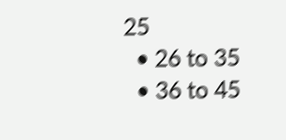25
  • 26 to 35
  • 36 to 45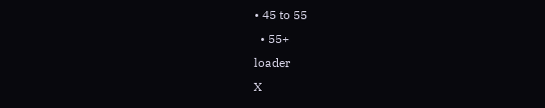• 45 to 55
  • 55+
loader
X